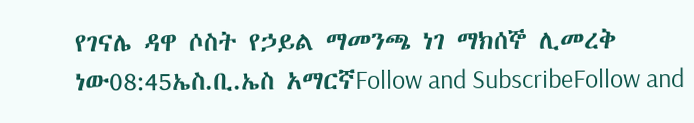የገናሌ ዳዋ ሶስት የኃይል ማመንጫ ነገ ማክሰኞ ሊመረቅ ነው08:45ኤስ.ቢ.ኤስ አማርኛFollow and SubscribeFollow and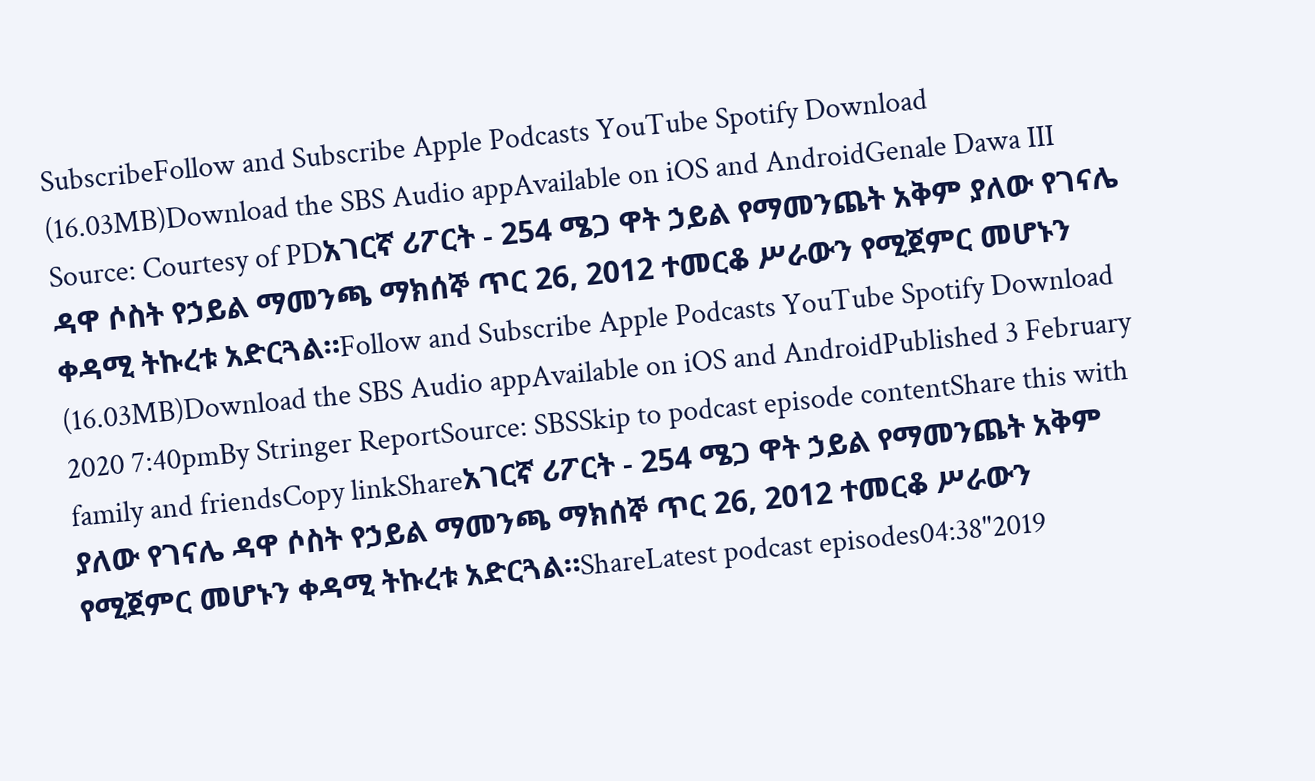SubscribeFollow and Subscribe Apple Podcasts YouTube Spotify Download (16.03MB)Download the SBS Audio appAvailable on iOS and AndroidGenale Dawa III Source: Courtesy of PDአገርኛ ሪፖርት - 254 ሜጋ ዋት ኃይል የማመንጨት አቅም ያለው የገናሌ ዳዋ ሶስት የኃይል ማመንጫ ማክሰኞ ጥር 26, 2012 ተመርቆ ሥራውን የሚጀምር መሆኑን ቀዳሚ ትኩረቱ አድርጓል።Follow and Subscribe Apple Podcasts YouTube Spotify Download (16.03MB)Download the SBS Audio appAvailable on iOS and AndroidPublished 3 February 2020 7:40pmBy Stringer ReportSource: SBSSkip to podcast episode contentShare this with family and friendsCopy linkShareአገርኛ ሪፖርት - 254 ሜጋ ዋት ኃይል የማመንጨት አቅም ያለው የገናሌ ዳዋ ሶስት የኃይል ማመንጫ ማክሰኞ ጥር 26, 2012 ተመርቆ ሥራውን የሚጀምር መሆኑን ቀዳሚ ትኩረቱ አድርጓል።ShareLatest podcast episodes04:38"2019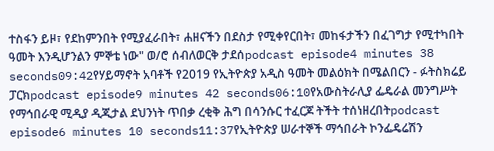ተስፋን ይዞ፣ የደከምንበት የሚያፈራበት፣ ሐዘናችን በደስታ የሚቀየርበት፣ መከፋታችን በፈገግታ የሚተካበት ዓመት እንዲሆንልን ምኞቴ ነው" ወ/ሮ ሰብለወርቅ ታደሰpodcast episode4 minutes 38 seconds09:42የሃይማኖት አባቶች የ2019 የኢትዮጵያ አዲስ ዓመት መልዕክት በሜልበርን - ፉትስክሬይ ፓርክpodcast episode9 minutes 42 seconds06:10የአውስትራሊያ ፌዴራል መንግሥት የማኅበራዊ ሚዲያ ዲጂታል ደህንነት ጥበቃ ረቂቅ ሕግ በሳንሱር ተፈርጆ ትችት ተሰነዘረበትpodcast episode6 minutes 10 seconds11:37የኢትዮጵያ ሠራተኞች ማኅበራት ኮንፌዴሬሽን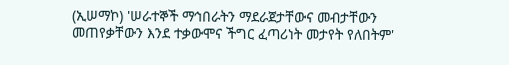(ኢሠማኮ) 'ሠራተኞች ማኅበራትን ማደራጀታቸውና መብታቸውን መጠየቃቸውን እንደ ተቃውሞና ችግር ፈጣሪነት መታየት የለበትም'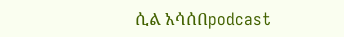ሲል አሳሰበpodcast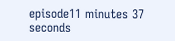episode11 minutes 37 seconds